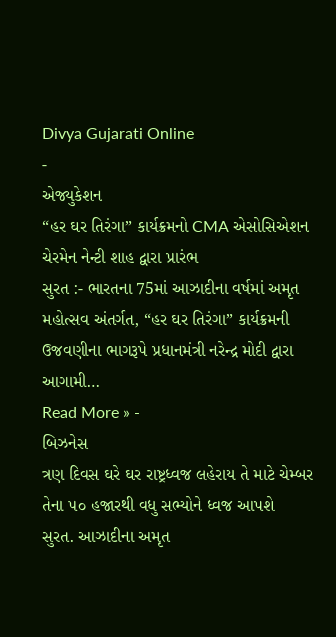Divya Gujarati Online
-
એજ્યુકેશન
“હર ઘર તિરંગા” કાર્યક્રમનો CMA એસોસિએશન ચેરમેન નેન્ટી શાહ દ્વારા પ્રારંભ
સુરત :- ભારતના 75માં આઝાદીના વર્ષમાં અમૃત મહોત્સવ અંતર્ગત, “હર ઘર તિરંગા” કાર્યક્રમની ઉજવણીના ભાગરૂપે પ્રધાનમંત્રી નરેન્દ્ર મોદી દ્વારા આગામી…
Read More » -
બિઝનેસ
ત્રણ દિવસ ઘરે ઘર રાષ્ટ્રધ્વજ લહેરાય તે માટે ચેમ્બર તેના ૫૦ હજારથી વધુ સભ્યોને ધ્વજ આપશે
સુરત. આઝાદીના અમૃત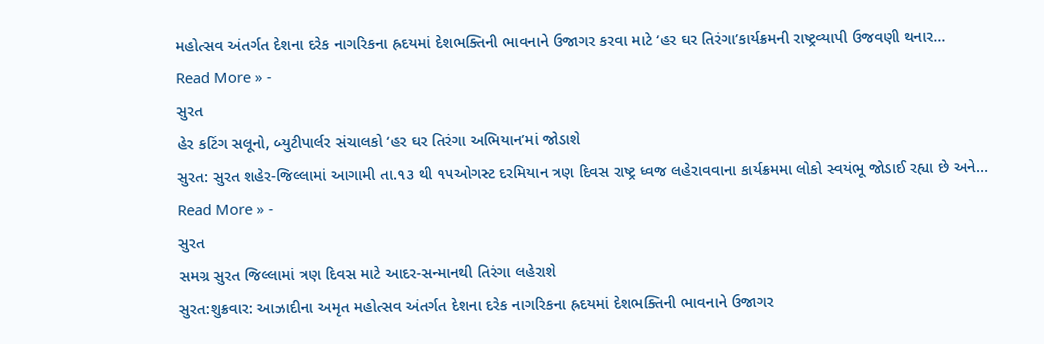મહોત્સવ અંતર્ગત દેશના દરેક નાગરિકના હ્રદયમાં દેશભક્તિની ભાવનાને ઉજાગર કરવા માટે ‘હર ઘર તિરંગા’કાર્યક્રમની રાષ્ટ્રવ્યાપી ઉજવણી થનાર…
Read More » -
સુરત
હેર કટિંગ સલૂનો, બ્યુટીપાર્લર સંચાલકો ‘હર ઘર તિરંગા અભિયાન’માં જોડાશે
સુરત: સુરત શહેર-જિલ્લામાં આગામી તા.૧૩ થી ૧૫ઓગસ્ટ દરમિયાન ત્રણ દિવસ રાષ્ટ્ર ધ્વજ લહેરાવવાના કાર્યક્રમમા લોકો સ્વયંભૂ જોડાઈ રહ્યા છે અને…
Read More » -
સુરત
સમગ્ર સુરત જિલ્લામાં ત્રણ દિવસ માટે આદર-સન્માનથી તિરંગા લહેરાશે
સુરત:શુક્રવાર: આઝાદીના અમૃત મહોત્સવ અંતર્ગત દેશના દરેક નાગરિકના હ્રદયમાં દેશભક્તિની ભાવનાને ઉજાગર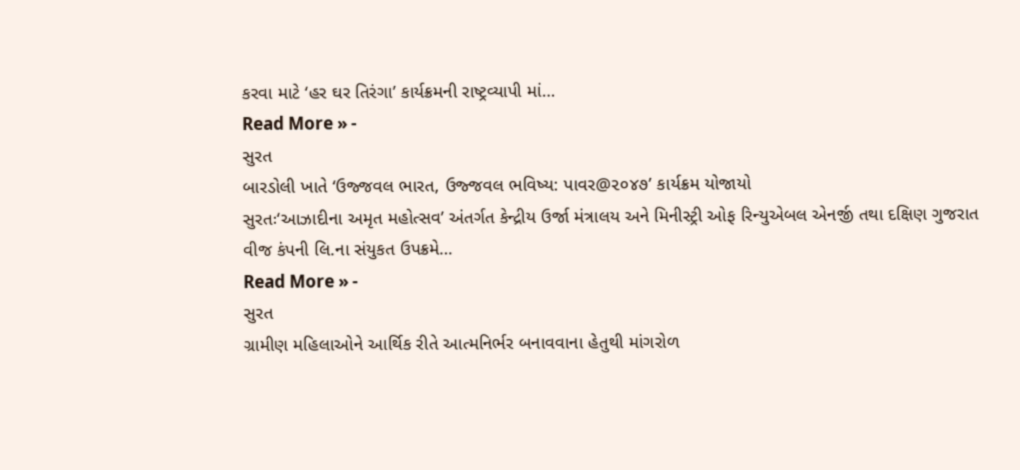કરવા માટે ‘હર ઘર તિરંગા’ કાર્યક્રમની રાષ્ટ્રવ્યાપી માં…
Read More » -
સુરત
બારડોલી ખાતે ‘ઉજ્જવલ ભારત, ઉજ્જવલ ભવિષ્ય: પાવર@૨૦૪૭’ કાર્યક્રમ યોજાયો
સુરતઃ‘આઝાદીના અમૃત મહોત્સવ’ અંતર્ગત કેન્દ્રીય ઉર્જા મંત્રાલય અને મિનીસ્ટ્રી ઓફ રિન્યુએબલ એનર્જી તથા દક્ષિણ ગુજરાત વીજ કંપની લિ.ના સંયુકત ઉપક્રમે…
Read More » -
સુરત
ગ્રામીણ મહિલાઓને આર્થિક રીતે આત્મનિર્ભર બનાવવાના હેતુથી માંગરોળ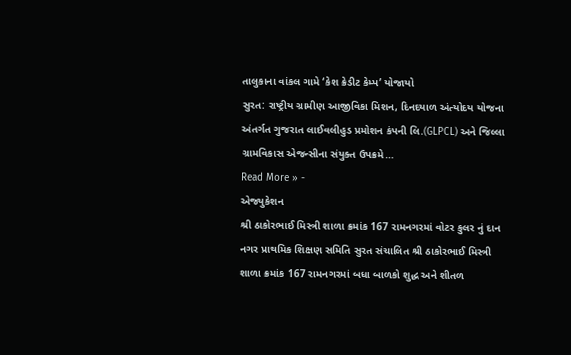તાલુકાના વાંકલ ગામે ‘કેશ ક્રેડીટ કેમ્પ’ યોજાયો
સુરત: રાષ્ટ્રીય ગ્રામીણ આજીવિકા મિશન, દિનદયાળ અંત્યોદય યોજના અંતર્ગત ગુજરાત લાઈવલીહુડ પ્રમોશન કંપની લિ.(GLPCL) અને જિલ્લા ગ્રામવિકાસ એજન્સીના સંયુક્ત ઉપક્રમે…
Read More » -
એજ્યુકેશન
શ્રી ઠાકોરભાઈ મિસ્ત્રી શાળા ક્રમાંક 167 રામનગરમાં વોટર કુલર નું દાન
નગર પ્રાથમિક શિક્ષણ સમિતિ સુરત સંચાલિત શ્રી ઠાકોરભાઈ મિસ્ત્રી શાળા ક્રમાંક 167 રામનગરમાં બધા બાળકો શુદ્ધ અને શીતળ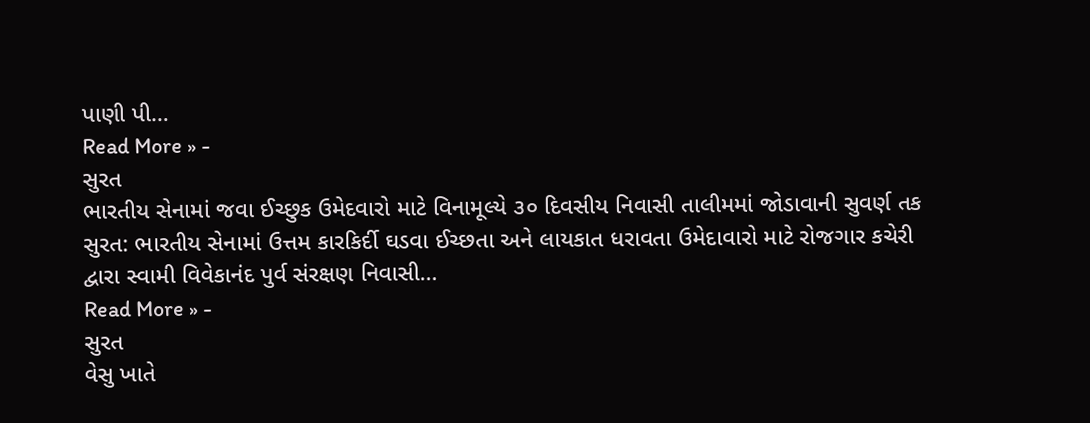પાણી પી…
Read More » -
સુરત
ભારતીય સેનામાં જવા ઈચ્છુક ઉમેદવારો માટે વિનામૂલ્યે ૩૦ દિવસીય નિવાસી તાલીમમાં જોડાવાની સુવર્ણ તક
સુરત: ભારતીય સેનામાં ઉત્તમ કારકિર્દી ઘડવા ઈચ્છતા અને લાયકાત ધરાવતા ઉમેદાવારો માટે રોજગાર કચેરી દ્વારા સ્વામી વિવેકાનંદ પુર્વ સંરક્ષણ નિવાસી…
Read More » -
સુરત
વેસુ ખાતે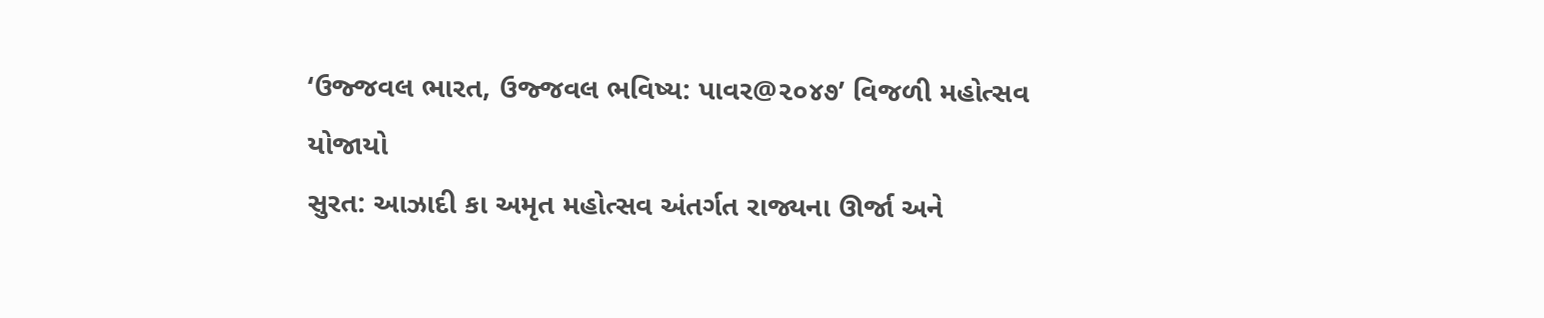‘ઉજ્જવલ ભારત, ઉજ્જવલ ભવિષ્ય: પાવર@૨૦૪૭’ વિજળી મહોત્સવ યોજાયો
સુરત: આઝાદી કા અમૃત મહોત્સવ અંતર્ગત રાજ્યના ઊર્જા અને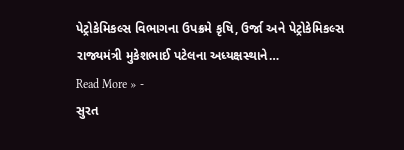પેટ્રોકેમિકલ્સ વિભાગના ઉપક્રમે કૃષિ, ઉર્જા અને પેટ્રોકેમિકલ્સ રાજ્યમંત્રી મુકેશભાઈ પટેલના અધ્યક્ષસ્થાને…
Read More » -
સુરત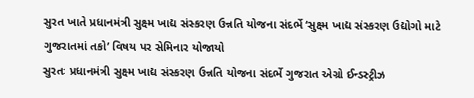સુરત ખાતે પ્રધાનમંત્રી સુક્ષ્મ ખાદ્ય સંસ્કરણ ઉન્નતિ યોજના સંદર્ભે ‘સુક્ષ્મ ખાદ્ય સંસ્કરણ ઉદ્યોગો માટે ગુજરાતમાં તકો’ વિષય પર સેમિનાર યોજાયો
સુરતઃ પ્રધાનમંત્રી સુક્ષ્મ ખાદ્ય સંસ્કરણ ઉન્નતિ યોજના સંદર્ભે ગુજરાત એગ્રો ઈન્ડસ્ટ્રીઝ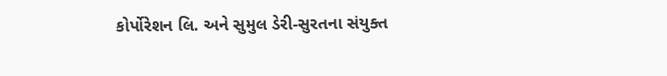કોર્પોરેશન લિ. અને સુમુલ ડેરી-સુરતના સંયુક્ત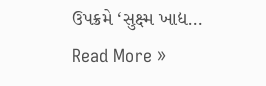ઉપક્રમે ‘સુક્ષ્મ ખાદ્ય…
Read More »